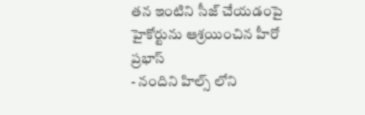తన ఇంటిని సీజ్ చేయడంపై హైకోర్టును ఆశ్రయించిన హీరో ప్రభాస్
- నందిని హిల్స్ లోని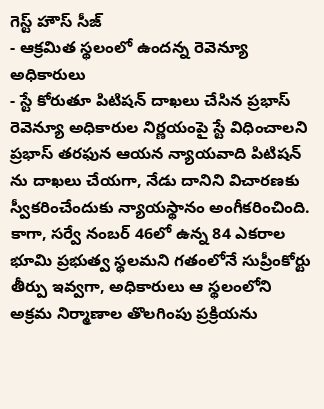గెస్ట్ హౌస్ సీజ్
- ఆక్రమిత స్థలంలో ఉందన్న రెవెన్యూ అధికారులు
- స్టే కోరుతూ పిటిషన్ దాఖలు చేసిన ప్రభాస్
రెవెన్యూ అధికారుల నిర్ణయంపై స్టే విధించాలని ప్రభాస్ తరఫున ఆయన న్యాయవాది పిటిషన్ ను దాఖలు చేయగా, నేడు దానిని విచారణకు స్వీకరించేందుకు న్యాయస్థానం అంగీకరించింది. కాగా, సర్వే నంబర్ 46లో ఉన్న 84 ఎకరాల భూమి ప్రభుత్వ స్థలమని గతంలోనే సుప్రీంకోర్టు తీర్పు ఇవ్వగా, అధికారులు ఆ స్థలంలోని అక్రమ నిర్మాణాల తొలగింపు ప్రక్రియను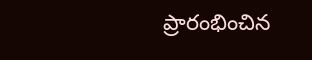ప్రారంభించిన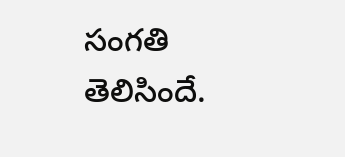సంగతి తెలిసిందే.